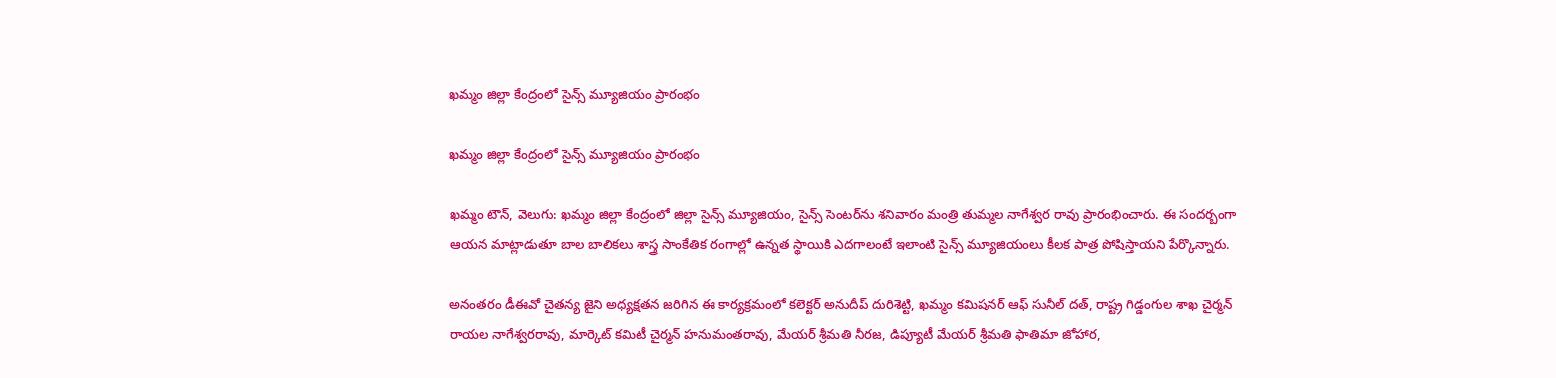ఖమ్మం జిల్లా కేంద్రంలో సైన్స్ మ్యూజియం ప్రారంభం

ఖమ్మం జిల్లా కేంద్రంలో సైన్స్ మ్యూజియం ప్రారంభం

ఖమ్మం టౌన్, వెలుగు: ఖమ్మం జిల్లా కేంద్రంలో జిల్లా సైన్స్ మ్యూజియం, సైన్స్ సెంటర్‌‌‌‌ను శనివారం మంత్రి తుమ్మల నాగేశ్వర రావు ప్రారంభించారు. ఈ సందర్బంగా ఆయన మాట్లాడుతూ బాల బాలికలు శాస్త్ర సాంకేతిక రంగాల్లో ఉన్నత స్థాయికి ఎదగాలంటే ఇలాంటి సైన్స్ మ్యూజియంలు కీలక పాత్ర పోషిస్తాయని పేర్కొన్నారు.

అనంతరం డీఈవో చైతన్య జైని అధ్యక్షతన జరిగిన ఈ కార్యక్రమంలో కలెక్టర్ అనుదీప్ దురిశెట్టి, ఖమ్మం కమిషనర్ ఆఫ్ సునీల్ దత్, రాష్ట్ర గిడ్డంగుల శాఖ చైర్మన్ రాయల నాగేశ్వరరావు, మార్కెట్ కమిటీ చైర్మన్ హనుమంతరావు, మేయర్ శ్రీమతి నీరజ, డిప్యూటీ మేయర్ శ్రీమతి ఫాతిమా జోహార,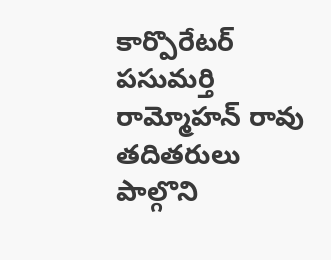కార్పొరేటర్ పసుమర్తి రామ్మోహన్ రావు  తదితరులు పాల్గొని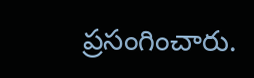ప్రసంగించారు.